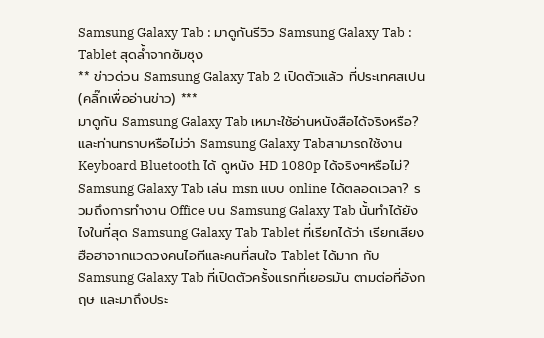Samsung Galaxy Tab : มาดูกันรีวิว Samsung Galaxy Tab : Tablet สุดล้ำจากซัมซุง
** ข่าวด่วน Samsung Galaxy Tab 2 เปิดตัวแล้ว ที่ประเทศสเปน (คลิ๊กเพื่ออ่านข่าว) ***
มาดูกัน Samsung Galaxy Tab เหมาะใช้อ่านหนังสือได้จริงหรือ? และท่านทราบหรือไม่ว่า Samsung Galaxy Tabสามารถใช้งาน Keyboard Bluetooth ได้ ดูหนัง HD 1080p ได้จริงๆหรือไม่? Samsung Galaxy Tab เล่น msn แบบ online ได้ตลอดเวลา? รวมถึงการทำงาน Office บน Samsung Galaxy Tab นั้นทำได้ยังไงในที่สุด Samsung Galaxy Tab Tablet ที่เรียกได้ว่า เรียกเสียงฮือฮาจากแวดวงคนไอทีและคนที่สนใจ Tablet ได้มาก กับSamsung Galaxy Tab ที่เปิดตัวครั้งแรกที่เยอรมัน ตามต่อที่อังกฤษ และมาถึงประ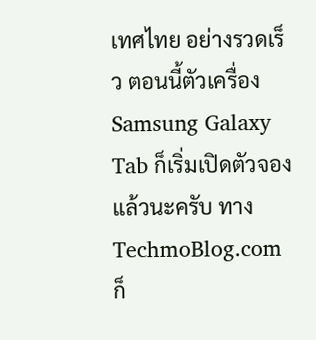เทศไทย อย่างรวดเร็ว ตอนนี้ตัวเครื่อง Samsung Galaxy Tab ก็เริ่มเปิดตัวจองแล้วนะครับ ทาง TechmoBlog.com ก็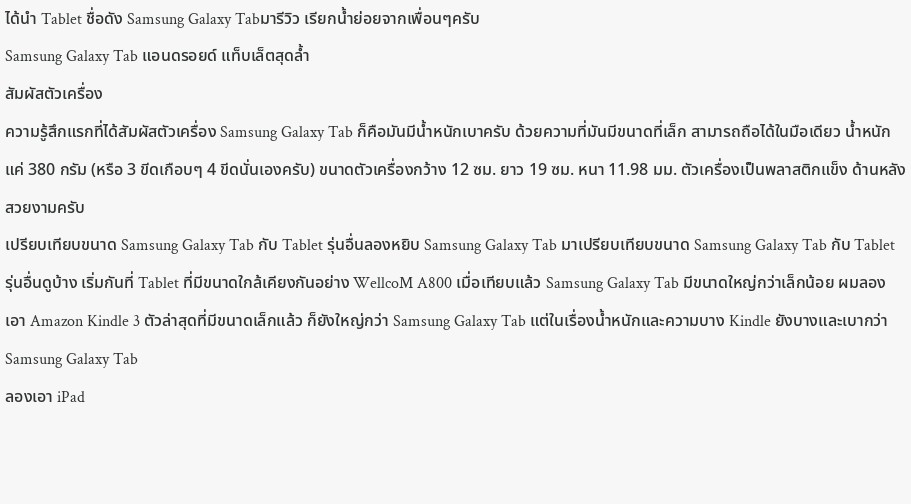ได้นำ Tablet ชื่อดัง Samsung Galaxy Tabมารีวิว เรียกน้ำย่อยจากเพื่อนๆครับ
Samsung Galaxy Tab แอนดรอยด์ แท็บเล็ตสุดล้ำ
สัมผัสตัวเครื่อง
ความรู้สึกแรกที่ได้สัมผัสตัวเครื่อง Samsung Galaxy Tab ก็คือมันมีน้ำหนักเบาครับ ด้วยความที่มันมีขนาดที่เล็ก สามารถถือได้ในมือเดียว น้ำหนักแค่ 380 กรัม (หรือ 3 ขีดเกือบๆ 4 ขีดนั่นเองครับ) ขนาดตัวเครื่องกว้าง 12 ซม. ยาว 19 ซม. หนา 11.98 มม. ตัวเครื่องเป็นพลาสติกแข็ง ด้านหลังสวยงามครับ
เปรียบเทียบขนาด Samsung Galaxy Tab กับ Tablet รุ่นอื่นลองหยิบ Samsung Galaxy Tab มาเปรียบเทียบขนาด Samsung Galaxy Tab กับ Tablet รุ่นอื่นดูบ้าง เริ่มกันที่ Tablet ที่มีขนาดใกล้เคียงกันอย่าง WellcoM A800 เมื่อเทียบแล้ว Samsung Galaxy Tab มีขนาดใหญ่กว่าเล็กน้อย ผมลองเอา Amazon Kindle 3 ตัวล่าสุดที่มีขนาดเล็กแล้ว ก็ยังใหญ่กว่า Samsung Galaxy Tab แต่ในเรื่องน้ำหนักและความบาง Kindle ยังบางและเบากว่า Samsung Galaxy Tab
ลองเอา iPad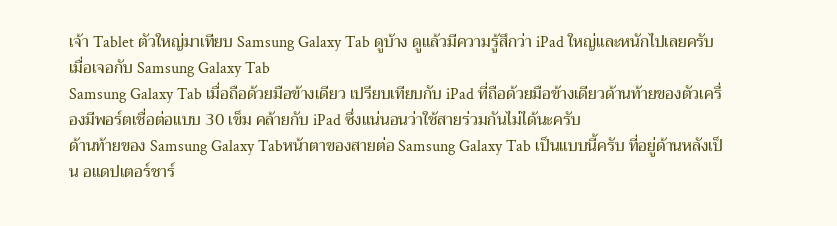เจ้า Tablet ตัวใหญ่มาเทียบ Samsung Galaxy Tab ดูบ้าง ดูแล้วมีความรู้สึกว่า iPad ใหญ่และหนักไปเลยครับเมื่อเจอกับ Samsung Galaxy Tab
Samsung Galaxy Tab เมื่อถือด้วยมือข้างเดียว เปรียบเทียบกับ iPad ที่ถือด้วยมือข้างเดียวด้านท้ายของตัวเครื่องมีพอร์ตเชื่อต่อแบบ 30 เข็ม คล้ายกับ iPad ซึ่งแน่นอนว่าใช้สายร่วมกันไม่ได้นะครับ
ด้านท้ายของ Samsung Galaxy Tabหน้าตาของสายต่อ Samsung Galaxy Tab เป็นแบบนี้ครับ ที่อยู่ด้านหลังเป็น อแดปเตอร์ชาร์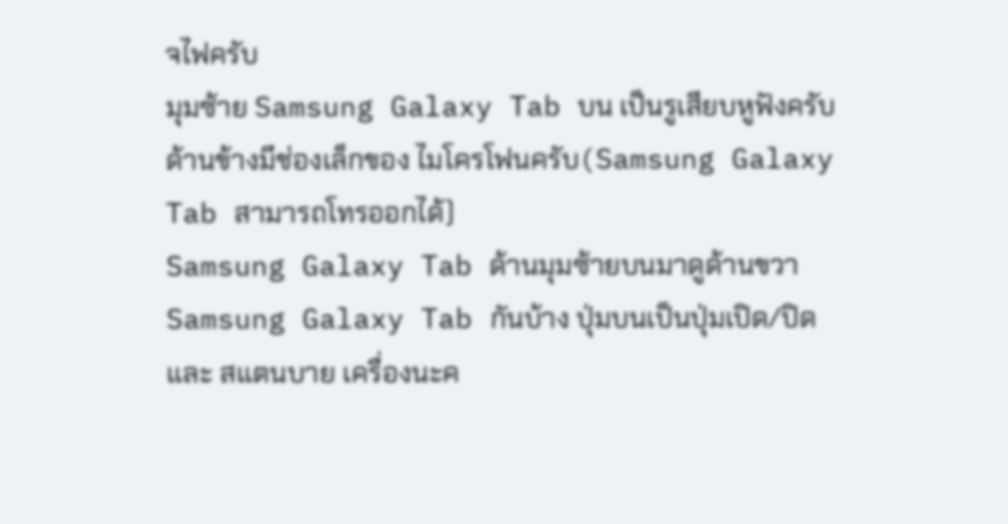จไฟครับ
มุมซ้าย Samsung Galaxy Tab บน เป็นรูเสียบหูฟังครับ ด้านข้างมีช่องเล็กของ ไมโครโฟนครับ(Samsung Galaxy Tab สามารถโทรออกได้)
Samsung Galaxy Tab ด้านมุมซ้ายบนมาดูด้านขวา Samsung Galaxy Tab กันบ้าง ปุ่มบนเป็นปุ่มเปิด/ปิด และ สแตนบาย เครื่องนะค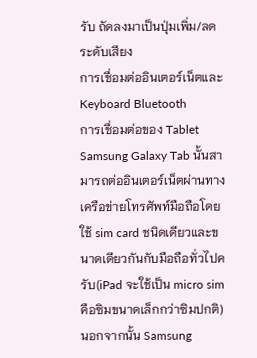รับ ถัดลงมาเป็นปุ่มเพิ่ม/ลดระดับเสียง
การเชื่อมต่ออินเตอร์เน็ตและ Keyboard Bluetooth
การเชื่อมต่อของ Tablet Samsung Galaxy Tab นั้นสามารถต่ออินเตอร์เน็ตผ่านทาง เครือข่ายโทรศัพท์มือถือโดยใช้ sim card ชนิดเดียวและขนาดเดียวกันกับมือถือทั่วไปครับ(iPad จะใช้เป็น micro sim คือซิมขนาดเล็กกว่าซิมปกติ) นอกจากนั้น Samsung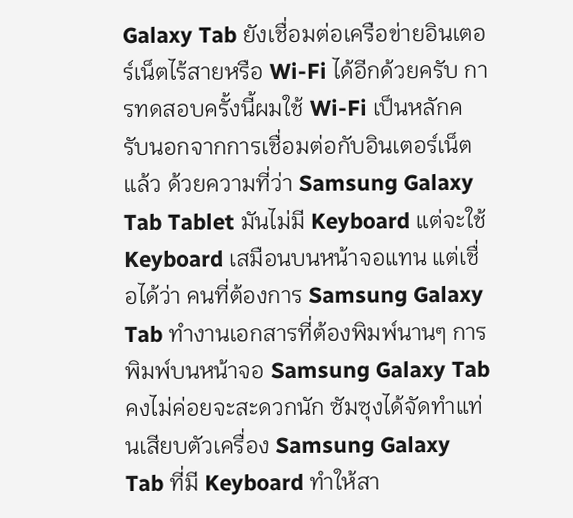Galaxy Tab ยังเชื่อมต่อเครือข่ายอินเตอร์เน็ตไร้สายหรือ Wi-Fi ได้อีกด้วยครับ การทดสอบครั้งนี้ผมใช้ Wi-Fi เป็นหลักครับนอกจากการเชื่อมต่อกับอินเตอร์เน็ตแล้ว ด้วยความที่ว่า Samsung Galaxy Tab Tablet มันไม่มี Keyboard แต่จะใช้ Keyboard เสมือนบนหน้าจอแทน แต่เชื่อได้ว่า คนที่ต้องการ Samsung Galaxy Tab ทำงานเอกสารที่ต้องพิมพ์นานๆ การพิมพ์บนหน้าจอ Samsung Galaxy Tab คงไม่ค่อยจะสะดวกนัก ซัมซุงได้จัดทำแท่นเสียบตัวเครื่อง Samsung Galaxy Tab ที่มี Keyboard ทำให้สา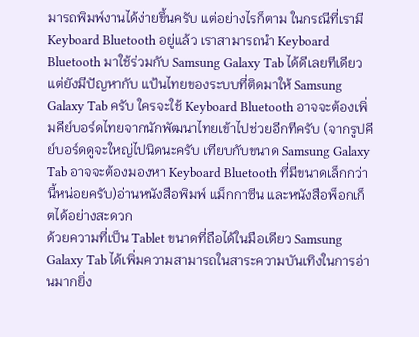มารถพิมพ์งานได้ง่ายขึ้นครับ แต่อย่างไรก็ตาม ในกรณีที่เรามี Keyboard Bluetooth อยู่แล้ว เราสามารถนำ Keyboard Bluetooth มาใช้ร่วมกับ Samsung Galaxy Tab ได้ดีเลยทีเดียว แต่ยังมีปัญหากับ แป้นไทยของระบบที่ติดมาให้ Samsung Galaxy Tab ครับ ใครจะใช้ Keyboard Bluetooth อาจจะต้องเพิ่มคีย์บอร์ดไทยจากนักพัฒนาไทยเข้าไปช่วยอีกทีครับ (จากรูปคีย์บอร์ดดูจะใหญ่ไปนิดนะครับ เทียบกับขนาด Samsung Galaxy Tab อาจจะต้องมองหา Keyboard Bluetooth ที่มีขนาดเล็กกว่านี้หน่อยครับ)อ่านหนังสือพิมพ์ แม็กกาซีน และหนังสือพ็อกเก็ตได้อย่างสะดวก
ด้วยความที่เป็น Tablet ขนาดที่ถือได้ในมือเดียว Samsung Galaxy Tab ได้เพิ่มความสามารถในสาระความบันเทิงในการอ่านมากยิ่ง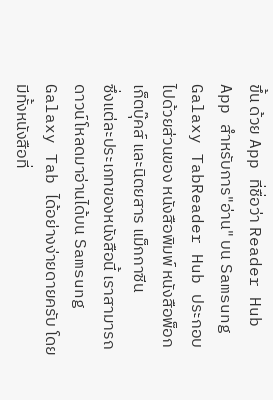ขึ้น ด้วย App ที่ชื่อว่า Reader Hub
App สำหรับการ"อ่าน" บน Samsung Galaxy TabReader Hub ประกอบไปด้วยส่วนของ หนังสือพิมพ์ หนังสือพ็อกเก็ตบุ๊คส์ และนิตยสาร แม็กกาซีน
ซึ่งแต่ละประเภทของหนังสือนี้ เราสามารถดาวน์โหลดมาอ่านได้บน Samsung Galaxy Tab ได้อย่างง่ายดายครับ โดยมีทั้งหนังสือที่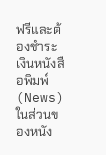ฟรีและต้องชำระเงินหนังสือพิมพ์(News) ในส่วนของหนัง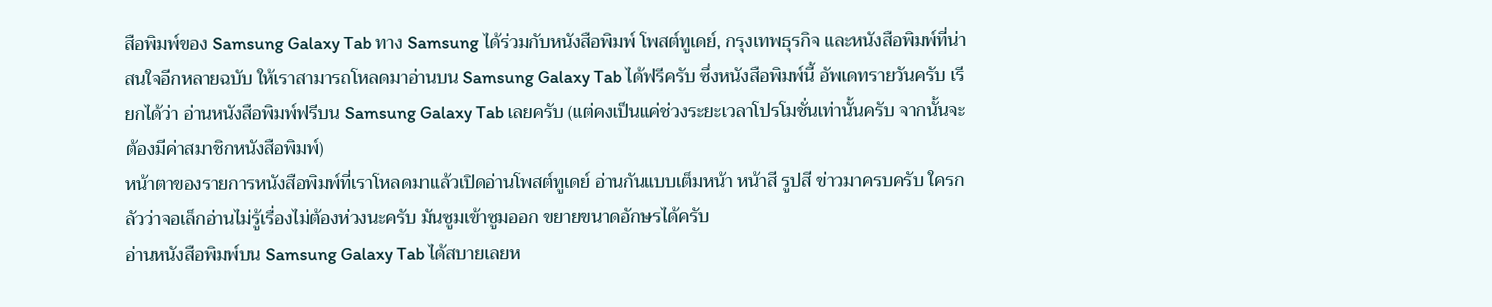สือพิมพ์ของ Samsung Galaxy Tab ทาง Samsung ได้ร่วมกับหนังสือพิมพ์ โพสต์ทูเดย์, กรุงเทพธุรกิจ และหนังสือพิมพ์ที่น่าสนใจอีกหลายฉบับ ให้เราสามารถโหลดมาอ่านบน Samsung Galaxy Tab ได้ฟรีครับ ซึ่งหนังสือพิมพ์นี้ อัพเดทรายวันครับ เรียกได้ว่า อ่านหนังสือพิมพ์ฟรีบน Samsung Galaxy Tab เลยครับ (แต่คงเป็นแค่ช่วงระยะเวลาโปรโมชั่นเท่านั้นครับ จากนั้นจะต้องมีค่าสมาชิกหนังสือพิมพ์)
หน้าตาของรายการหนังสือพิมพ์ที่เราโหลดมาแล้วเปิดอ่านโพสต์ทูเดย์ อ่านกันแบบเต็มหน้า หน้าสี รูปสี ข่าวมาครบครับ ใครกลัวว่าจอเล็กอ่านไม่รู้เรื่องไม่ต้องห่วงนะครับ มันซูมเข้าซูมออก ขยายขนาดอักษรได้ครับ
อ่านหนังสือพิมพ์บน Samsung Galaxy Tab ได้สบายเลยห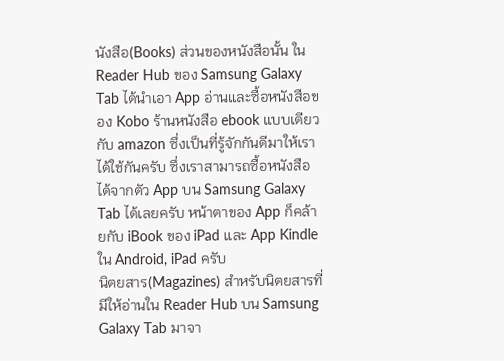นังสือ(Books) ส่วนของหนังสือนั้น ใน Reader Hub ของ Samsung Galaxy Tab ได้นำเอา App อ่านและซื้อหนังสือของ Kobo ร้านหนังสือ ebook แบบเดียวกับ amazon ซึ่งเป็นที่รู้จักกันดีมาให้เราได้ใช้กันครับ ซึ่งเราสามารถซื้อหนังสือได้จากตัว App บน Samsung Galaxy Tab ได้เลยครับ หน้าตาของ App ก็คล้ายกับ iBook ของ iPad และ App Kindle ใน Android, iPad ครับ
นิตยสาร(Magazines) สำหรับนิตยสารที่มีให้อ่านใน Reader Hub บน Samsung Galaxy Tab มาจา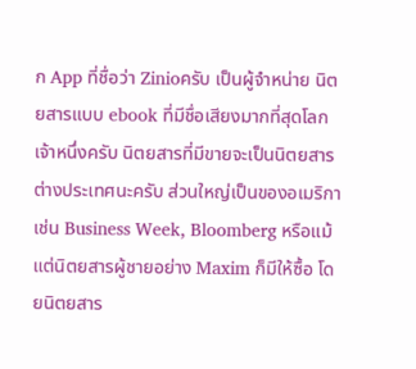ก App ที่ชื่อว่า Zinioครับ เป็นผู้จำหน่าย นิตยสารแบบ ebook ที่มีชื่อเสียงมากที่สุดโลกเจ้าหนึ่งครับ นิตยสารที่มีขายจะเป็นนิตยสารต่างประเทศนะครับ ส่วนใหญ่เป็นของอเมริกา เช่น Business Week, Bloomberg หรือแม้แต่นิตยสารผู้ชายอย่าง Maxim ก็มีให้ซื้อ โดยนิตยสาร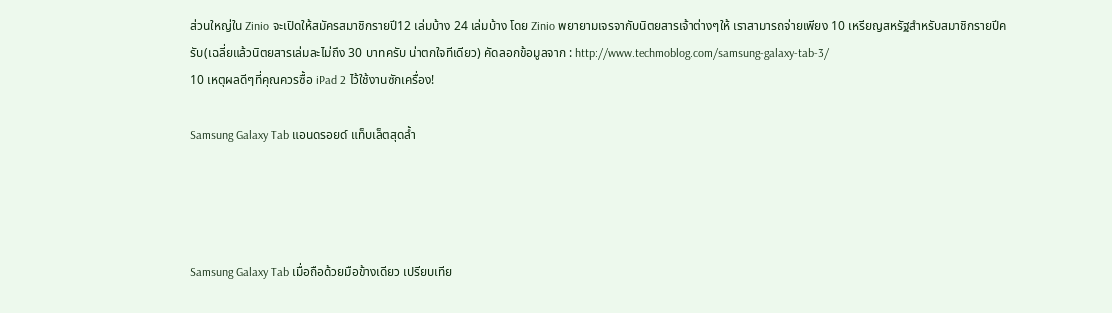ส่วนใหญ่ใน Zinio จะเปิดให้สมัครสมาชิกรายปี12 เล่มบ้าง 24 เล่มบ้าง โดย Zinio พยายามเจรจากับนิตยสารเจ้าต่างๆให้ เราสามารถจ่ายเพียง 10 เหรียญสหรัฐสำหรับสมาชิกรายปีครับ(เฉลี่ยแล้วนิตยสารเล่มละไม่ถึง 30 บาทครับ น่าตกใจทีเดียว) คัดลอกข้อมูลจาก : http://www.techmoblog.com/samsung-galaxy-tab-3/
10 เหตุผลดีๆที่คุณควรซื้อ iPad 2 ไว้ใช้งานซักเครื่อง!

Samsung Galaxy Tab แอนดรอยด์ แท็บเล็ตสุดล้ำ




Samsung Galaxy Tab เมื่อถือด้วยมือข้างเดียว เปรียบเทีย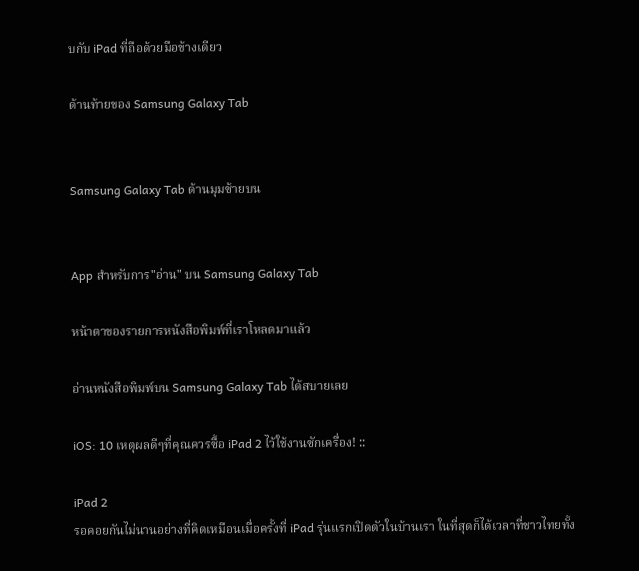บกับ iPad ที่ถือด้วยมือข้างเดียว

ด้านท้ายของ Samsung Galaxy Tab


Samsung Galaxy Tab ด้านมุมซ้ายบน


App สำหรับการ"อ่าน" บน Samsung Galaxy Tab

หน้าตาของรายการหนังสือพิมพ์ที่เราโหลดมาแล้ว

อ่านหนังสือพิมพ์บน Samsung Galaxy Tab ได้สบายเลย

iOS: 10 เหตุผลดีๆที่คุณควรซื้อ iPad 2 ไว้ใช้งานซักเครื่อง! ::

iPad 2
รอคอยกันไม่นานอย่างที่คิดเหมือนเมื่อครั้งที่ iPad รุ่นแรกเปิดตัวในบ้านเรา ในที่สุดก็ได้เวลาที่ชาวไทยทั้ง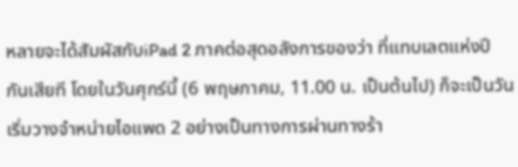หลายจะได้สัมผัสกับiPad 2 ภาคต่อสุดอลังการของว่า ที่แทบเลตแห่งปีกันเสียที โดยในวันศุกร์นี้ (6 พฤษภาคม, 11.00 น. เป็นต้นไป) ก็จะเป็นวันเริ่มวางจำหน่ายไอแพด 2 อย่างเป็นทางการผ่านทางร้า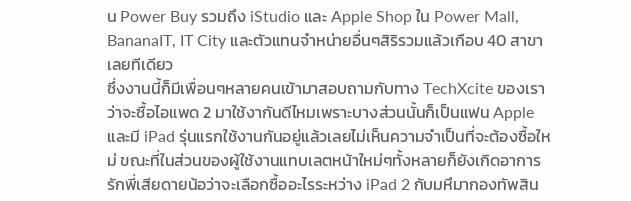น Power Buy รวมถึง iStudio และ Apple Shop ใน Power Mall, BananaIT, IT City และตัวแทนจำหน่ายอื่นๆสิริรวมแล้วเกือบ 40 สาขาเลยทีเดียว
ซึ่งงานนี้ก็มีเพื่อนๆหลายคนเข้ามาสอบถามกับทาง TechXcite ของเราว่าจะซื้อไอแพด 2 มาใช้งากันดีไหมเพราะบางส่วนนั้นก็เป็นแฟน Apple และมี iPad รุ่นแรกใช้งานกันอยู่แล้วเลยไม่เห็นความจำเป็นที่จะต้องซื้อใหม่ ขณะที่ในส่วนของผู้ใช้งานแทบเลตหน้าใหม่ๆทั้งหลายก็ยังเกิดอาการรักพี่เสียดายน้อว่าจะเลือกซื้ออะไรระหว่าง iPad 2 กับมหึมากองทัพสิน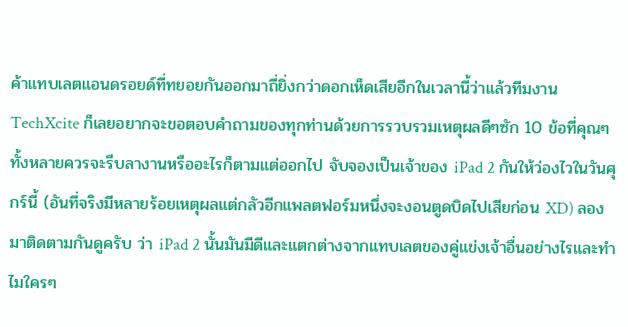ค้าแทบเลตแอนดรอยด์ที่ทยอยกันออกมาถี่ยิ่งกว่าดอกเห็ดเสียอีกในเวลานี้ว่าแล้วทีมงาน TechXcite ก็เลยอยากจะขอตอบคำถามของทุกท่านด้วยการรวบรวมเหตุผลดีๆซัก 10 ข้อที่คุณๆทั้งหลายควรจะรีบลางานหรืออะไรก็ตามแต่ออกไป จับจองเป็นเจ้าของ iPad 2 กันให้ว่องไวในวันศุกร์นี้ (อันที่จริงมีหลายร้อยเหตุผลแต่กลัวอีกแพลตฟอร์มหนึ่งจะงอนตูดบิดไปเสียก่อน XD) ลองมาติดตามกันดูครับ ว่า iPad 2 นั้นมันมีดีและแตกต่างจากแทบเลตของคู่แข่งเจ้าอื่นอย่างไรและทำไมใครๆ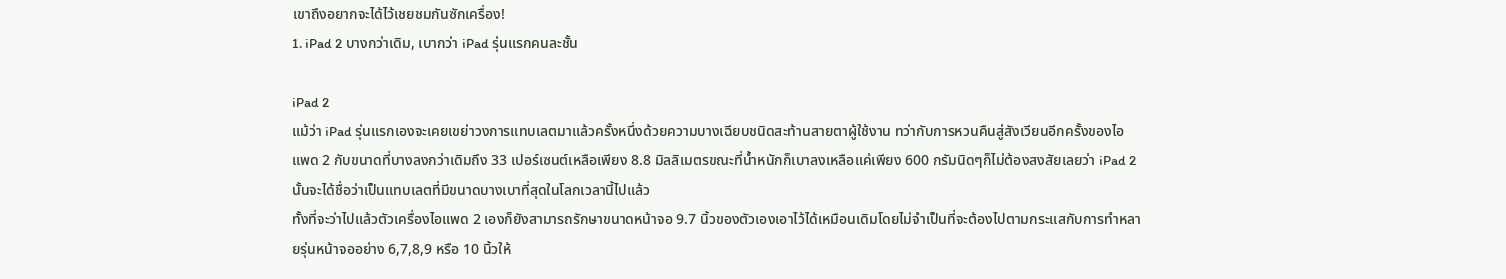เขาถึงอยากจะได้ไว้เชยชมกันซักเครื่อง!
1. iPad 2 บางกว่าเดิม, เบากว่า iPad รุ่นแรกคนละชั้น

iPad 2
แม้ว่า iPad รุ่นแรกเองจะเคยเขย่าวงการแทบเลตมาแล้วครั้งหนึ่งด้วยความบางเฉียบชนิดสะท้านสายตาผู้ใช้งาน ทว่ากับการหวนคืนสู่สังเวียนอีกครั้งของไอแพด 2 กับขนาดที่บางลงกว่าเดิมถึง 33 เปอร์เซนต์เหลือเพียง 8.8 มิลลิเมตรขณะที่น้ำหนักก็เบาลงเหลือแค่เพียง 600 กรัมนิดๆก็ไม่ต้องสงสัยเลยว่า iPad 2 นั้นจะได้ชื่อว่าเป็นแทบเลตที่มีขนาดบางเบาที่สุดในโลกเวลานี้ไปแล้ว
ทั้งที่จะว่าไปแล้วตัวเครื่องไอแพด 2 เองก็ยังสามารถรักษาขนาดหน้าจอ 9.7 นิ้วของตัวเองเอาไว้ได้เหมือนเดิมโดยไม่จำเป็นที่จะต้องไปตามกระแสกับการทำหลายรุ่นหน้าจออย่าง 6,7,8,9 หรือ 10 นิ้วให้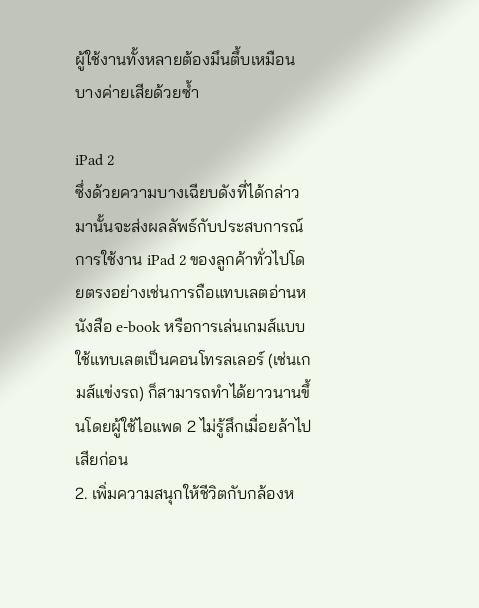ผู้ใช้งานทั้งหลายต้องมึนตึ้บเหมือนบางค่ายเสียด้วยซ้ำ

iPad 2
ซึ่งด้วยความบางเฉียบดังที่ได้กล่าวมานั้นจะส่งผลลัพธ์กับประสบการณ์การใช้งาน iPad 2 ของลูกค้าทั่วไปโดยตรงอย่างเช่นการถือแทบเลตอ่านหนังสือ e-book หรือการเล่นเกมส์แบบใช้แทบเลตเป็นคอนโทรลเลอร์ (เช่นเกมส์แข่งรถ) ก็สามารถทำได้ยาวนานขึ้นโดยผู้ใช้ไอแพด 2 ไม่รู้สึกเมื่อยล้าไปเสียก่อน
2. เพิ่มความสนุกให้ชีวิตกับกล้องห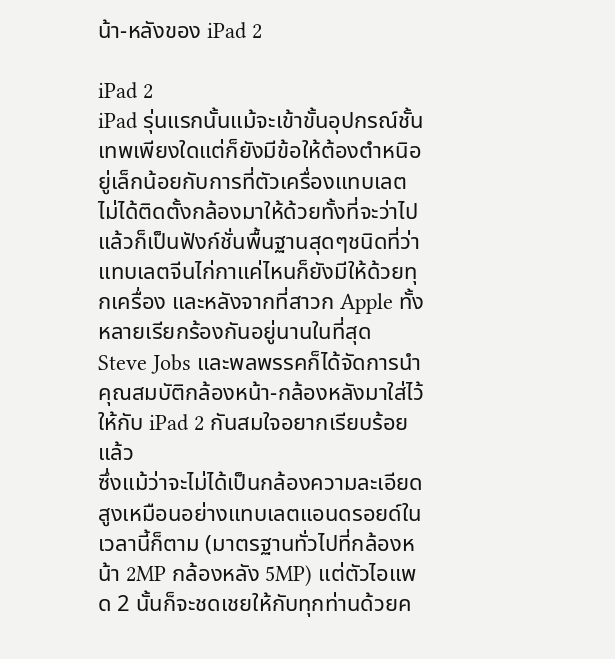น้า-หลังของ iPad 2

iPad 2
iPad รุ่นแรกนั้นแม้จะเข้าขั้นอุปกรณ์ชั้นเทพเพียงใดแต่ก็ยังมีข้อให้ต้องตำหนิอยู่เล็กน้อยกับการที่ตัวเครื่องแทบเลตไม่ได้ติดตั้งกล้องมาให้ด้วยทั้งที่จะว่าไปแล้วก็เป็นฟังก์ชั่นพื้นฐานสุดๆชนิดที่ว่าแทบเลตจีนไก่กาแค่ไหนก็ยังมีให้ด้วยทุกเครื่อง และหลังจากที่สาวก Apple ทั้งหลายเรียกร้องกันอยู่นานในที่สุด Steve Jobs และพลพรรคก็ได้จัดการนำคุณสมบัติกล้องหน้า-กล้องหลังมาใส่ไว้ให้กับ iPad 2 กันสมใจอยากเรียบร้อยแล้ว
ซึ่งแม้ว่าจะไม่ได้เป็นกล้องความละเอียดสูงเหมือนอย่างแทบเลตแอนดรอยด์ในเวลานี้ก็ตาม (มาตรฐานทั่วไปที่กล้องหน้า 2MP กล้องหลัง 5MP) แต่ตัวไอแพด 2 นั้นก็จะชดเชยให้กับทุกท่านด้วยค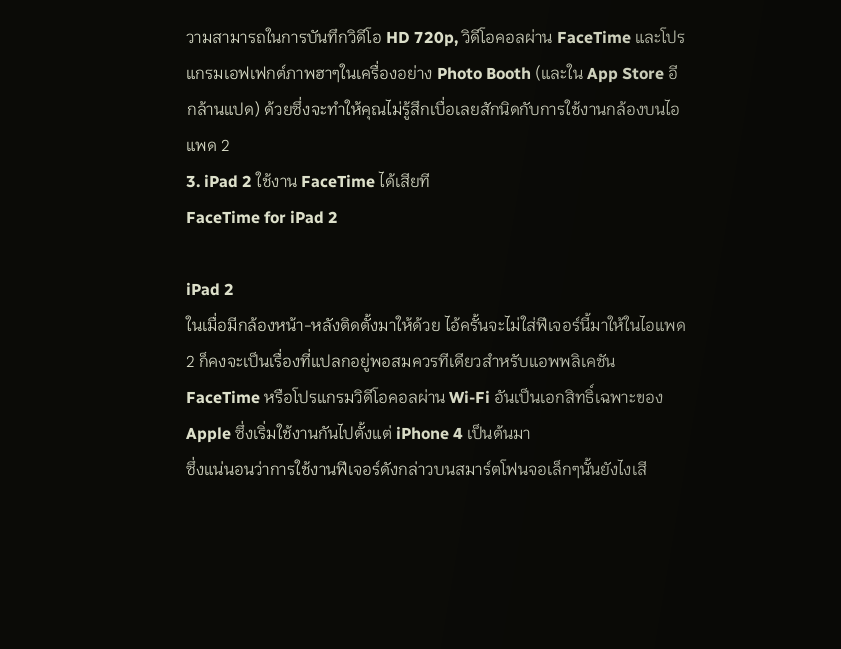วามสามารถในการบันทึกวิดีโอ HD 720p, วิดีโอคอลผ่าน FaceTime และโปรแกรมเอฟเฟกต์ภาพฮาๆในเครื่องอย่าง Photo Booth (และใน App Store อีกล้านแปด) ด้วยซึ่งจะทำให้คุณไม่รู้สึกเบื่อเลยสักนิดกับการใช้งานกล้องบนไอแพด 2
3. iPad 2 ใช้งาน FaceTime ได้เสียที
FaceTime for iPad 2

iPad 2
ในเมื่อมีกล้องหน้า-หลังติดตั้งมาให้ด้วย ไอ้ครั้นจะไม่ใส่ฟีเจอร์นี้มาให้ในไอแพด 2 ก็คงจะเป็นเรื่องที่แปลกอยู่พอสมควรทีเดียวสำหรับแอพพลิเคชัน FaceTime หรือโปรแกรมวิดีโอคอลผ่าน Wi-Fi อันเป็นเอกสิทธิ์เฉพาะของ Apple ซึ่งเริ่มใช้งานกันไปตั้งแต่ iPhone 4 เป็นต้นมา
ซึ่งแน่นอนว่าการใช้งานฟีเจอร์ดังกล่าวบนสมาร์ตโฟนจอเล็กๆนั้นยังไงเสี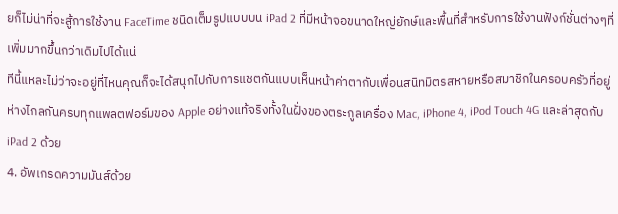ยก็ไม่น่าที่จะสู้การใช้งาน FaceTime ชนิดเต็มรูปแบบบน iPad 2 ที่มีหน้าจอขนาดใหญ่ยักษ์และพื้นที่สำหรับการใช้งานฟังก์ชั่นต่างๆที่เพิ่มมากขึ้นกว่าเดิมไปได้แน่
ทีนี้แหละไม่ว่าจะอยู่ที่ไหนคุณก็จะได้สนุกไปกับการแชตกันแบบเห็นหน้าค่าตากับเพื่อนสนิทมิตรสหายหรือสมาชิกในครอบครัวที่อยู่ห่างไกลกันครบทุกแพลตฟอร์มของ Apple อย่างแท้จริงทั้งในฝั่งของตระกูลเครื่อง Mac, iPhone 4, iPod Touch 4G และล่าสุดกับ iPad 2 ด้วย
4. อัพเกรดความมันส์ด้วย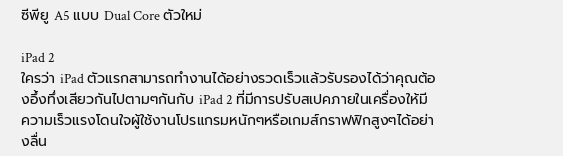ซีพียู A5 แบบ Dual Core ตัวใหม่

iPad 2
ใครว่า iPad ตัวแรกสามารถทำงานได้อย่างรวดเร็วแล้วรับรองได้ว่าคุณต้องอึ้งทึ่งเสียวกันไปตามๆกันกับ iPad 2 ที่มีการปรับสเปคภายในเครื่องให้มีความเร็วแรงโดนใจผู้ใช้งานโปรแกรมหนักๆหรือเกมส์กราฟฟิกสูงๆได้อย่างลื่น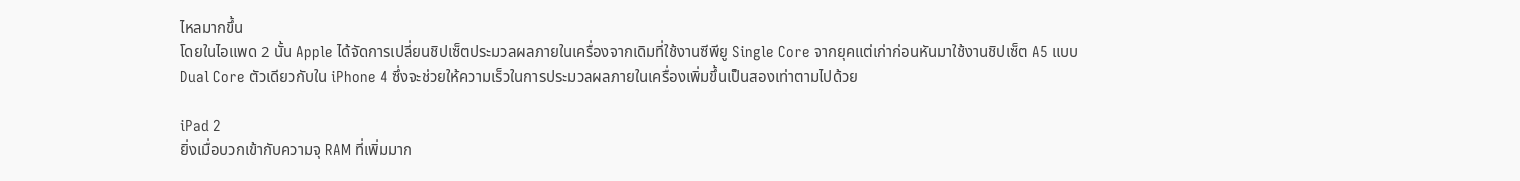ไหลมากขึ้น
โดยในไอแพด 2 นั้น Apple ได้จัดการเปลี่ยนชิปเซ็ตประมวลผลภายในเครื่องจากเดิมที่ใช้งานซีพียู Single Core จากยุคแต่เก่าก่อนหันมาใช้งานชิปเซ็ต A5 แบบ Dual Core ตัวเดียวกับใน iPhone 4 ซึ่งจะช่วยให้ความเร็วในการประมวลผลภายในเครื่องเพิ่มขึ้นเป็นสองเท่าตามไปด้วย

iPad 2
ยิ่งเมื่อบวกเข้ากับความจุ RAM ที่เพิ่มมาก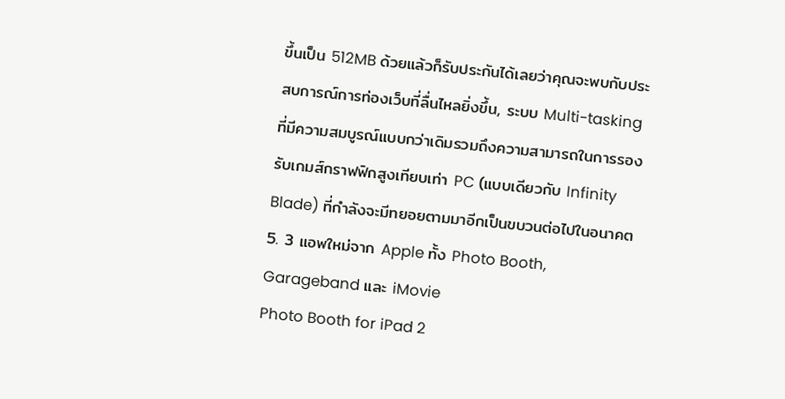ขึ้นเป็น 512MB ด้วยแล้วก็รับประกันได้เลยว่าคุณจะพบกับประสบการณ์การท่องเว็บที่ลื่นไหลยิ่งขึ้น, ระบบ Multi-tasking ที่มีความสมบูรณ์แบบกว่าเดิมรวมถึงความสามารถในการรองรับเกมส์กราฟฟิกสูงเทียบเท่า PC (แบบเดียวกับ Infinity Blade) ที่กำลังจะมีทยอยตามมาอีกเป็นขบวนต่อไปในอนาคต
5. 3 แอพใหม่จาก Apple ทั้ง Photo Booth, Garageband และ iMovie
Photo Booth for iPad 2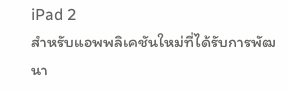iPad 2
สำหรับแอพพลิเคชันใหม่ที่ได้รับการพัฒนา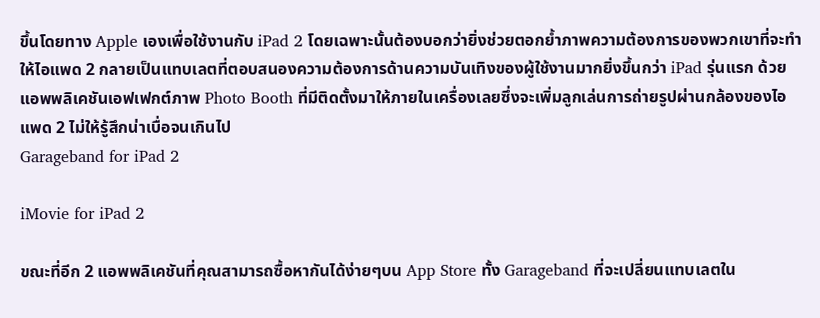ขึ้นโดยทาง Apple เองเพื่อใช้งานกับ iPad 2 โดยเฉพาะนั้นต้องบอกว่ายิ่งช่วยตอกย้ำภาพความต้องการของพวกเขาที่จะทำให้ไอแพด 2 กลายเป็นแทบเลตที่ตอบสนองความต้องการด้านความบันเทิงของผู้ใช้งานมากยิ่งขึ้นกว่า iPad รุ่นแรก ด้วยแอพพลิเคชันเอฟเฟกต์ภาพ Photo Booth ที่มีติดตั้งมาให้ภายในเครื่องเลยซึ่งจะเพิ่มลูกเล่นการถ่ายรูปผ่านกล้องของไอแพด 2 ไม่ให้รู้สึกน่าเบื่อจนเกินไป
Garageband for iPad 2

iMovie for iPad 2

ขณะที่อีก 2 แอพพลิเคชันที่คุณสามารถซื้อหากันได้ง่ายๆบน App Store ทั้ง Garageband ที่จะเปลี่ยนแทบเลตใน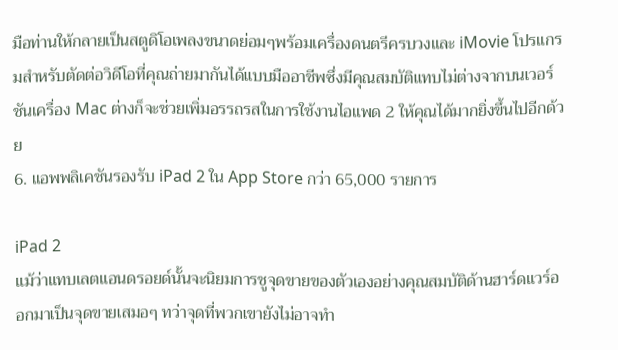มือท่านให้กลายเป็นสตูดิโอเพลงขนาดย่อมๆพร้อมเครื่องดนตรีครบวงและ iMovie โปรแกรมสำหรับตัดต่อวิดีโอที่คุณถ่ายมากันได้แบบมืออาชีพซึ่งมีคุณสมบัติแทบไม่ต่างจากบนเวอร์ชันเครื่อง Mac ต่างก็จะช่วยเพิ่มอรรถรสในการใช้งานไอแพด 2 ให้คุณได้มากยิ่งขึ้นไปอีกด้วย
6. แอพพลิเคชันรองรับ iPad 2 ใน App Store กว่า 65,000 รายการ

iPad 2
แม้ว่าแทบเลตแอนดรอยด์นั้นจะนิยมการชูจุดขายของตัวเองอย่างคุณสมบัติด้านฮาร์ดแวร์ออกมาเป็นจุดขายเสมอๆ ทว่าจุดที่พวกเขายังไม่อาจทำ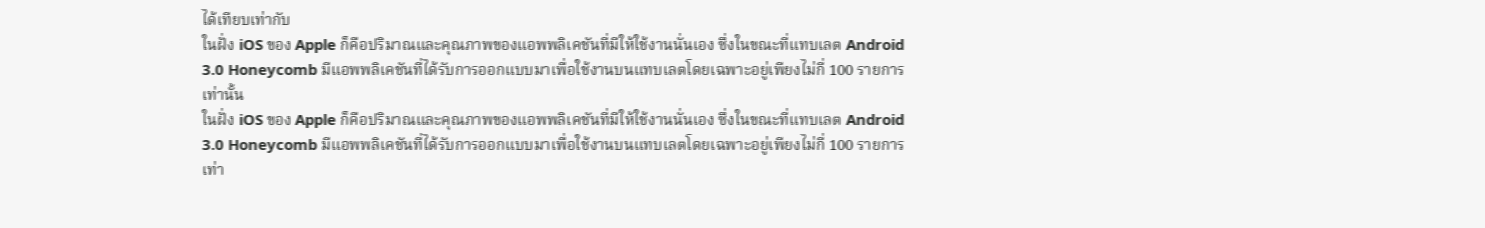ได้เทียบเท่ากับ
ในฝั่ง iOS ของ Apple ก็คือปริมาณและคุณภาพของแอพพลิเคชันที่มีให้ใช้งานนั่นเอง ซึ่งในขณะที่แทบเลต Android 3.0 Honeycomb มีแอพพลิเคชันที่ได้รับการออกแบบมาเพื่อใช้งานบนแทบเลตโดยเฉพาะอยู่เพียงไม่กี่ 100 รายการเท่านั้น
ในฝั่ง iOS ของ Apple ก็คือปริมาณและคุณภาพของแอพพลิเคชันที่มีให้ใช้งานนั่นเอง ซึ่งในขณะที่แทบเลต Android 3.0 Honeycomb มีแอพพลิเคชันที่ได้รับการออกแบบมาเพื่อใช้งานบนแทบเลตโดยเฉพาะอยู่เพียงไม่กี่ 100 รายการเท่า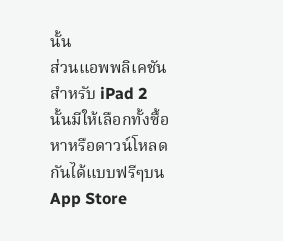นั้น
ส่วนแอพพลิเคชันสำหรับ iPad 2 นั้นมีให้เลือกทั้งซื้อหาหรือดาวน์โหลดกันได้แบบฟรีๆบน App Store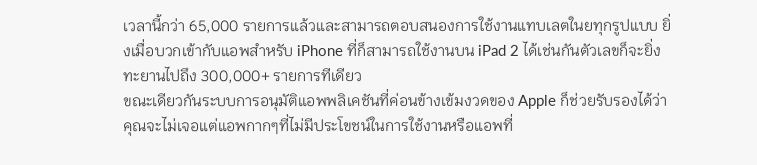เวลานี้กว่า 65,000 รายการแล้วและสามารถตอบสนองการใช้งานแทบเลตในยทุกรูปแบบ ยิ่งเมื่อบวกเข้ากับแอพสำหรับ iPhone ที่ก็สามารถใช้งานบน iPad 2 ได้เช่นกันตัวเลขก็จะยิ่งทะยานไปถึง 300,000+ รายการทีเดียว
ขณะเดียวกันระบบการอนุมัติแอพพลิเคชันที่ค่อนข้างเข้มงวดของ Apple ก็ช่วยรับรองได้ว่าคุณจะไม่เจอแต่แอพกากๆที่ไม่มีประโขชน์ในการใช้งานหรือแอพที่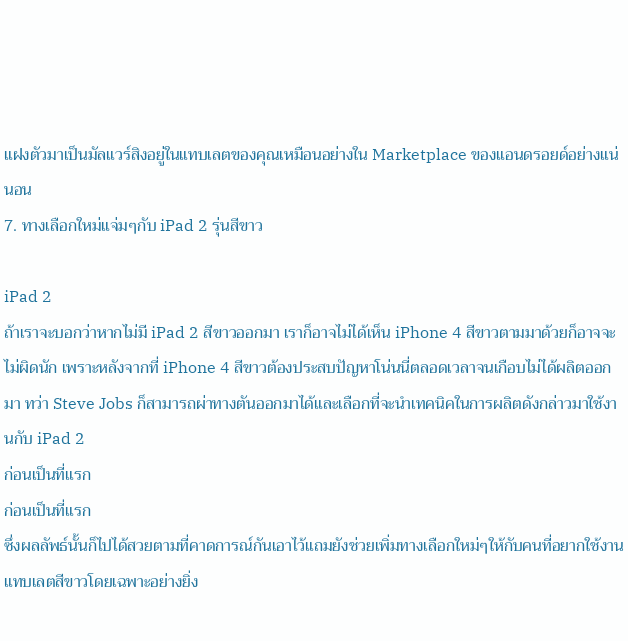แฝงตัวมาเป็นมัลแวร์สิงอยู่ในแทบเลตของคุณเหมือนอย่างใน Marketplace ของแอนดรอยด์อย่างแน่นอน
7. ทางเลือกใหม่แจ่มๆกับ iPad 2 รุ่นสีขาว

iPad 2
ถ้าเราจะบอกว่าหากไม่มี iPad 2 สีขาวออกมา เราก็อาจไม่ได้เห็น iPhone 4 สีขาวตามมาด้วยก็อาจจะไม่ผิดนัก เพราะหลังจากที่ iPhone 4 สีขาวต้องประสบปัญหาโน่นนี่ตลอดเวลาจนเกือบไม่ได้ผลิตออกมา ทว่า Steve Jobs ก็สามารถผ่าทางตันออกมาได้และเลือกที่จะนำเทคนิคในการผลิตดังกล่าวมาใช้งานกับ iPad 2
ก่อนเป็นที่แรก
ก่อนเป็นที่แรก
ซึ่งผลลัพธ์นั้นก็ไปได้สวยตามที่คาดการณ์กันเอาไว้แถมยังช่วยเพิ่มทางเลือกใหม่ๆให้กับคนที่อยากใช้งานแทบเลตสีขาวโดยเฉพาะอย่างยิ่ง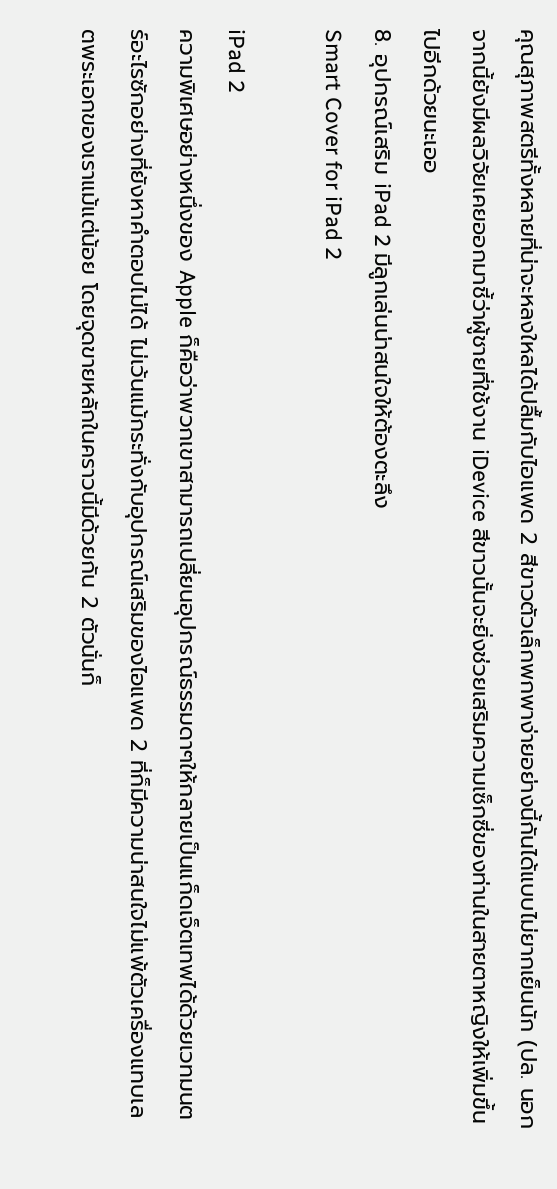คุณสุภาพสตรีทั้งหลายที่น่าจะหลงใหลได้ปลื้มกับไอแพด 2 สีขาวตัวเล็กพกพาง่ายอย่างนี้กันได้แบบไม่ยากเย็นนัก (ปล. นอกจากนี้ยังมีผลวิจัยเคยออกมาชี้ว่าผู้ชายที่ใช้งาน iDevice สีขาวนั้นจะยิ่งช่วยเสริมความเซ็กซี่ของท่านในสายตาหญิงให้เพิ่มขึ้นไปอีกด้วยนะเออ
8. อุปกรณ์เสริม iPad 2 มีลูกเล่นน่าสนใจให้ต้องตะลึง
Smart Cover for iPad 2

iPad 2
ความพิเศษอย่างหนึ่งของ Apple ก็คือว่าพวกเขาสามารถเปลี่ยนอุปกรณ์ธรรมดาๆให้กลายเป็นแก็ดเจ็ตเทพได้ด้วยเวทมนตร์อะไรซักอย่างที่ยังหาคำตอบไม่ได้ ไม่เว้นแม้กระทั่งกับอุปกรณ์เสริมของไอแพด 2 ที่ก็มีความน่าสนใจไม่แพ้ตัวเครื่องแทบเลตพระเอกของเราแม้แต่น้อย โดยจุดขายหลักในคราวนี้มีด้วยกัน 2 ตัวนั่นก็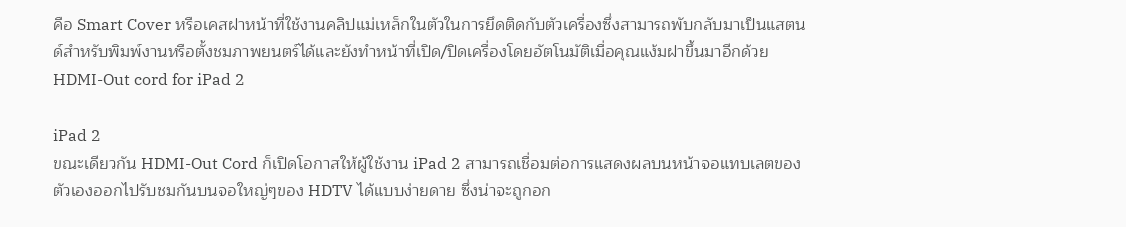คือ Smart Cover หรือเคสฝาหน้าที่ใช้งานคลิปแม่เหล็กในตัวในการยึดติดกับตัวเครื่องซึ่งสามารถพับกลับมาเป็นแสตนด์สำหรับพิมพ์งานหรือตั้งชมภาพยนตร์ได้และยังทำหน้าที่เปิด/ปิดเครื่องโดยอัตโนมัติเมื่อคุณแง้มฝาขึ้นมาอีกด้วย
HDMI-Out cord for iPad 2

iPad 2
ขณะเดียวกัน HDMI-Out Cord ก็เปิดโอกาสให้ผู้ใช้งาน iPad 2 สามารถเชื่อมต่อการแสดงผลบนหน้าจอแทบเลตของตัวเองออกไปรับชมกันบนจอใหญ่ๆของ HDTV ได้แบบง่ายดาย ซึ่งน่าจะถูกอก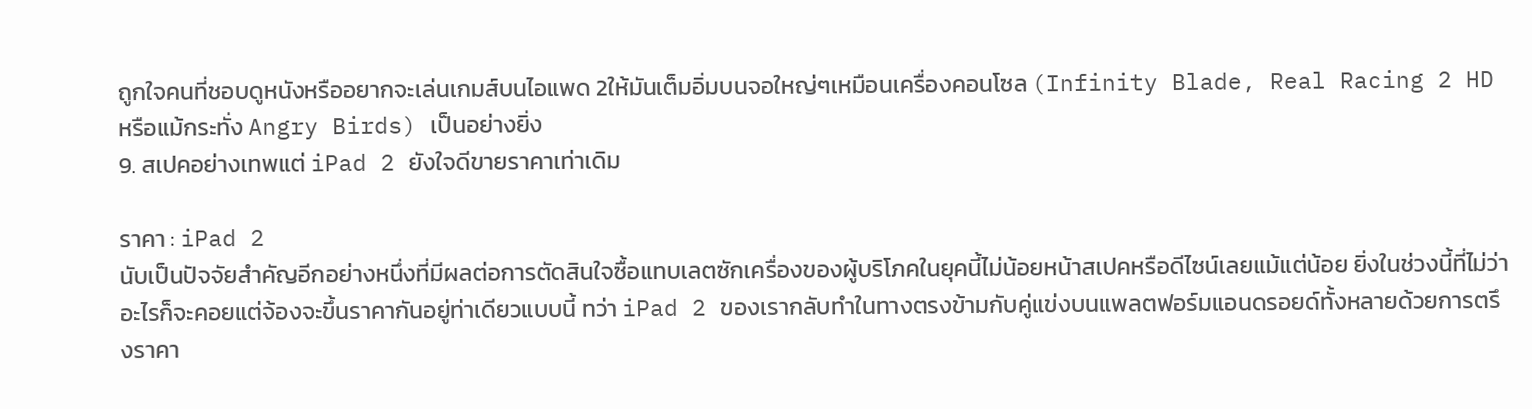ถูกใจคนที่ชอบดูหนังหรืออยากจะเล่นเกมส์บนไอแพด 2ให้มันเต็มอิ่มบนจอใหญ่ๆเหมือนเครื่องคอนโซล (Infinity Blade, Real Racing 2 HD หรือแม้กระทั่ง Angry Birds) เป็นอย่างยิ่ง
9. สเปคอย่างเทพแต่ iPad 2 ยังใจดีขายราคาเท่าเดิม

ราคา : iPad 2
นับเป็นปัจจัยสำคัญอีกอย่างหนึ่งที่มีผลต่อการตัดสินใจซื้อแทบเลตซักเครื่องของผู้บริโภคในยุคนี้ไม่น้อยหน้าสเปคหรือดีไซน์เลยแม้แต่น้อย ยิ่งในช่วงนี้ที่ไม่ว่า
อะไรก็จะคอยแต่จ้องจะขึ้นราคากันอยู่ท่าเดียวแบบนี้ ทว่า iPad 2 ของเรากลับทำในทางตรงข้ามกับคู่แข่งบนแพลตฟอร์มแอนดรอยด์ทั้งหลายด้วยการตรึงราคา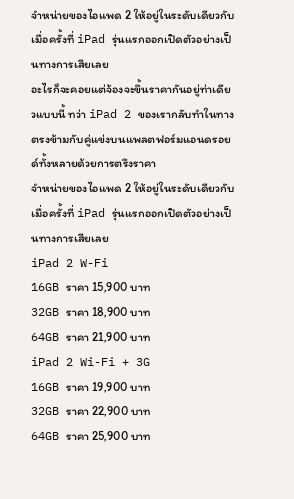จำหน่ายของไอแพด 2 ให้อยู่ในระดับเดียวกับเมื่อครั้งที่ iPad รุ่นแรกออกเปิดตัวอย่างเป็นทางการเสียเลย
อะไรก็จะคอยแต่จ้องจะขึ้นราคากันอยู่ท่าเดียวแบบนี้ ทว่า iPad 2 ของเรากลับทำในทางตรงข้ามกับคู่แข่งบนแพลตฟอร์มแอนดรอยด์ทั้งหลายด้วยการตรึงราคา
จำหน่ายของไอแพด 2 ให้อยู่ในระดับเดียวกับเมื่อครั้งที่ iPad รุ่นแรกออกเปิดตัวอย่างเป็นทางการเสียเลย
iPad 2 W-Fi
16GB ราคา 15,900 บาท
32GB ราคา 18,900 บาท
64GB ราคา 21,900 บาท
iPad 2 Wi-Fi + 3G
16GB ราคา 19,900 บาท
32GB ราคา 22,900 บาท
64GB ราคา 25,900 บาท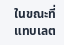ในขณะที่แทบเลต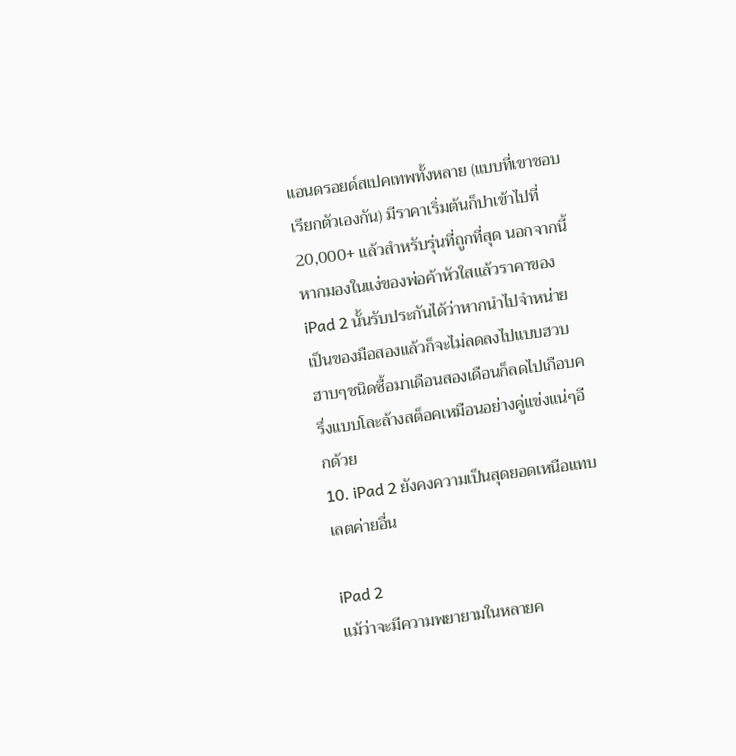แอนดรอยด์สเปคเทพทั้งหลาย (แบบที่เขาชอบเรียกตัวเองกัน) มีราคาเริ่มต้นก็ปาเข้าไปที่ 20,000+ แล้วสำหรับรุ่นที่ถูกที่สุด นอกจากนี้หากมองในแง่ของพ่อค้าหัวใสแล้วราคาของ iPad 2 นั้นรับประกันได้ว่าหากนำไปจำหน่ายเป็นของมือสองแล้วก็จะไม่ลดลงไปแบบฮวบฮาบๆชนิดซื้อมาเดือนสองเดือนก็ลดไปเกือบครึ่งแบบโละล้างสต็อคเหมือนอย่างคู่แข่งแน่ๆอีกด้วย
10. iPad 2 ยังคงความเป็นสุดยอดเหนือแทบเลตค่ายอื่น

iPad 2
แม้ว่าจะมีความพยายามในหลายค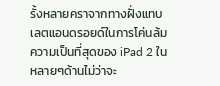รั้งหลายคราจากทางฝั่งแทบเลตแอนดรอยด์ในการโค่นล้มความเป็นที่สุดของ iPad 2 ในหลายๆด้านไม่ว่าจะ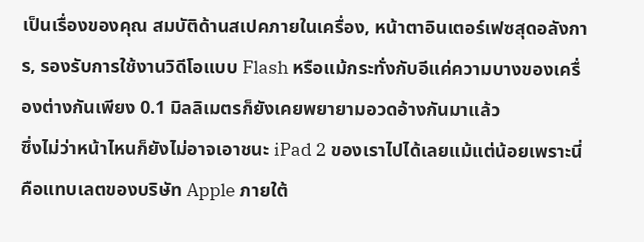เป็นเรื่องของคุณ สมบัติด้านสเปคภายในเครื่อง, หน้าตาอินเตอร์เฟซสุดอลังการ, รองรับการใช้งานวิดีโอแบบ Flash หรือแม้กระทั่งกับอีแค่ความบางของเครื่องต่างกันเพียง 0.1 มิลลิเมตรก็ยังเคยพยายามอวดอ้างกันมาแล้ว
ซึ่งไม่ว่าหน้าไหนก็ยังไม่อาจเอาชนะ iPad 2 ของเราไปได้เลยแม้แต่น้อยเพราะนี่คือแทบเลตของบริษัท Apple ภายใต้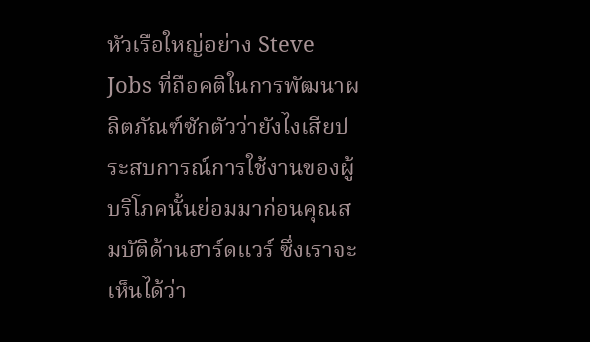หัวเรือใหญ่อย่าง Steve Jobs ที่ถือคติในการพัฒนาผลิตภัณฑ์ซักตัวว่ายังไงเสียประสบการณ์การใช้งานของผู้บริโภคนั้นย่อมมาก่อนคุณสมบัติด้านฮาร์ดแวร์ ซึ่งเราจะเห็นได้ว่า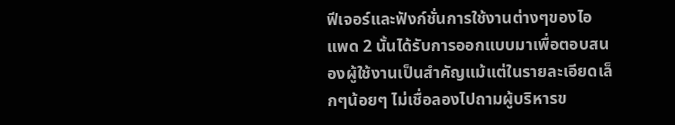ฟีเจอร์และฟังก์ชั่นการใช้งานต่างๆของไอแพด 2 นั้นได้รับการออกแบบมาเพื่อตอบสนองผู้ใช้งานเป็นสำคัญแม้แต่ในรายละเอียดเล็กๆน้อยๆ ไม่เชื่อลองไปถามผู้บริหารข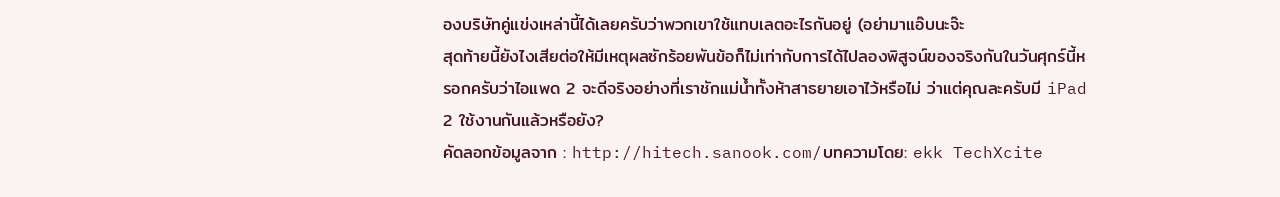องบริษัทคู่แข่งเหล่านี้ได้เลยครับว่าพวกเขาใช้แทบเลตอะไรกันอยู่ (อย่ามาแอ๊บนะจ๊ะ
สุดท้ายนี้ยังไงเสียต่อให้มีเหตุผลซักร้อยพันข้อก็ไม่เท่ากับการได้ไปลองพิสูจน์ของจริงกันในวันศุกร์นี้หรอกครับว่าไอแพด 2 จะดีจริงอย่างที่เราชักแม่น้ำทั้งห้าสาธยายเอาไว้หรือไม่ ว่าแต่คุณละครับมี iPad 2 ใช้งานกันแล้วหรือยัง?
คัดลอกข้อมูลจาก : http://hitech.sanook.com/บทความโดย: ekk TechXcite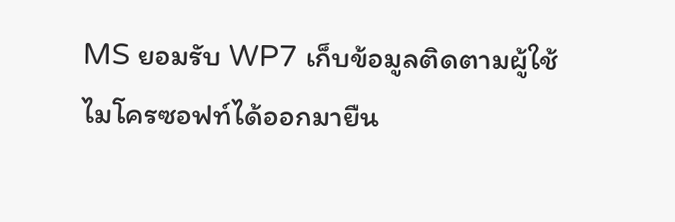MS ยอมรับ WP7 เก็บข้อมูลติดตามผู้ใช้
ไมโครซอฟท์ได้ออกมายืน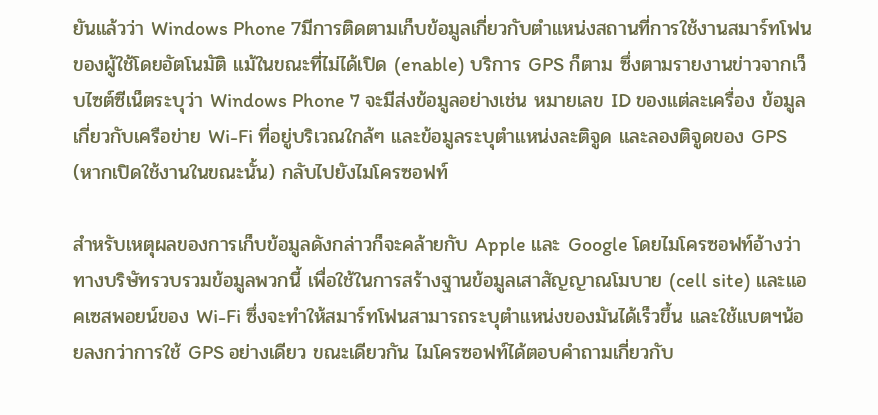ยันแล้วว่า Windows Phone 7มีการติดตามเก็บข้อมูลเกี่ยวกับตำแหน่งสถานที่การใช้งานสมาร์ทโฟนของผู้ใช้โดยอัตโนมัติ แม้ในขณะที่ไม่ได้เปิด (enable) บริการ GPS ก็ตาม ซึ่งตามรายงานข่าวจากเว็บไซต์ซีเน็ตระบุว่า Windows Phone 7 จะมีส่งข้อมูลอย่างเช่น หมายเลข ID ของแต่ละเครื่อง ข้อมูลเกี่ยวกับเครือข่าย Wi-Fi ที่อยู่บริเวณใกล้ๆ และข้อมูลระบุตำแหน่งละติจูด และลองติจูดของ GPS (หากเปิดใช้งานในขณะนั้น) กลับไปยังไมโครซอฟท์

สำหรับเหตุผลของการเก็บข้อมูลดังกล่าวก็จะคล้ายกับ Apple และ Google โดยไมโครซอฟท์อ้างว่า ทางบริษัทรวบรวมข้อมูลพวกนี้ เพื่อใช้ในการสร้างฐานข้อมูลเสาสัญญาณโมบาย (cell site) และแอคเซสพอยน์ของ Wi-Fi ซึ่งจะทำให้สมาร์ทโฟนสามารถระบุตำแหน่งของมันได้เร็วขึ้น และใช้แบตฯน้อยลงกว่าการใช้ GPS อย่างเดียว ขณะเดียวกัน ไมโครซอฟท์ได้ตอบคำถามเกี่ยวกับ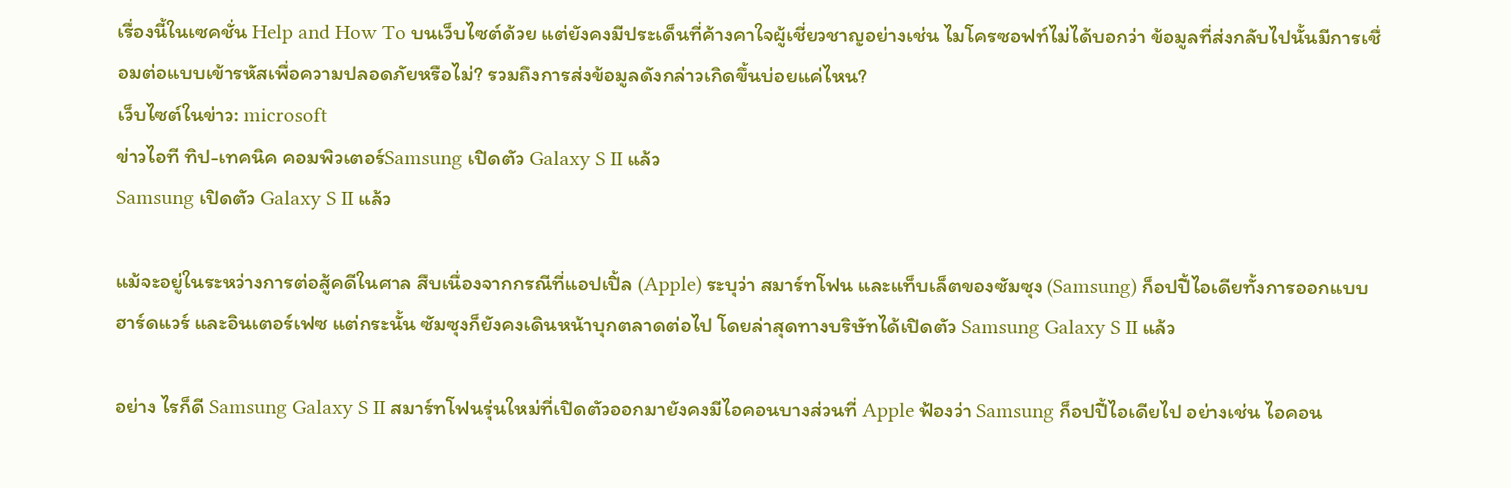เรื่องนี้ในเซคชั่น Help and How To บนเว็บไซต์ด้วย แต่ยังคงมีประเด็นที่ค้างคาใจผู้เชี่ยวชาญอย่างเช่น ไมโครซอฟท์ไม่ได้บอกว่า ข้อมูลที่ส่งกลับไปนั้นมีการเชื่อมต่อแบบเข้ารหัสเพื่อความปลอดภัยหรือไม่? รวมถึงการส่งข้อมูลดังกล่าวเกิดขึ้นบ่อยแค่ไหน?
เว็บไซต์ในข่าว: microsoft
ข่าวไอที ทิป-เทคนิค คอมพิวเตอร์Samsung เปิดตัว Galaxy S II แล้ว
Samsung เปิดตัว Galaxy S II แล้ว

แม้จะอยู่ในระหว่างการต่อสู้คดีในศาล สืบเนื่องจากกรณีที่แอปเปิ้ล (Apple) ระบุว่า สมาร์ทโฟน และแท็บเล็ตของซัมซุง (Samsung) ก็อปปี้ไอเดียทั้งการออกแบบฮาร์ดแวร์ และอินเตอร์เฟซ แต่กระนั้น ซัมซุงก็ยังคงเดินหน้าบุกตลาดต่อไป โดยล่าสุดทางบริษัทได้เปิดตัว Samsung Galaxy S II แล้ว

อย่าง ไรก็ดี Samsung Galaxy S II สมาร์ทโฟนรุ่นใหม่ที่เปิดตัวออกมายังคงมีไอคอนบางส่วนที่ Apple ฟ้องว่า Samsung ก็อปปี้ไอเดียไป อย่างเช่น ไอคอน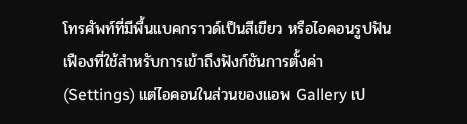โทรศัพท์ที่มีพื้นแบคกราวด์เป็นสีเขียว หรือไอคอนรูปฟันเฟืองที่ใช้สำหรับการเข้าถึงฟังก์ชันการตั้งค่า (Settings) แต่ไอคอนในส่วนของแอพ Gallery เป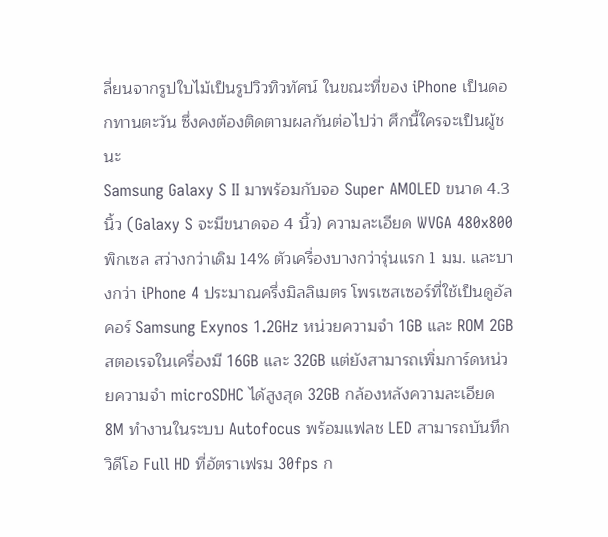ลี่ยนจากรูปใบไม้เป็นรูปวิวทิวทัศน์ ในขณะที่ของ iPhone เป็นดอกทานตะวัน ซึ่งคงต้องติดตามผลกันต่อไปว่า ศึกนี้ใครจะเป็นผู้ชนะ
Samsung Galaxy S II มาพร้อมกับจอ Super AMOLED ขนาด 4.3 นิ้ว (Galaxy S จะมีขนาดจอ 4 นิ้ว) ความละเอียด WVGA 480x800 พิกเซล สว่างกว่าเดิม 14% ตัวเครื่องบางกว่ารุ่นแรก 1 มม. และบางกว่า iPhone 4 ประมาณครึ่งมิลลิเมตร โพรเซสเซอร์ที่ใช้เป็นดูอัลคอร์ Samsung Exynos 1.2GHz หน่วยความจำ 1GB และ ROM 2GB สตอเรจในเครื่องมี 16GB และ 32GB แต่ยังสามารถเพิ่มการ์ดหน่วยความจำ microSDHC ได้สูงสุด 32GB กล้องหลังความละเอียด 8M ทำงานในระบบ Autofocus พร้อมแฟลช LED สามารถบันทึกวิดีโอ Full HD ที่อัตราเฟรม 30fps ก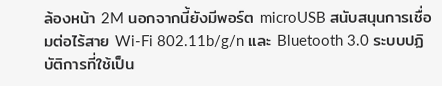ล้องหน้า 2M นอกจากนี้ยังมีพอร์ต microUSB สนับสนุนการเชื่อมต่อไร้สาย Wi-Fi 802.11b/g/n และ Bluetooth 3.0 ระบบปฏิบัติการที่ใช้เป็น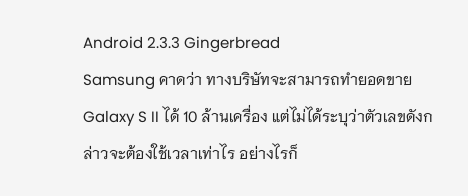Android 2.3.3 Gingerbread
Samsung คาดว่า ทางบริษัทจะสามารถทำยอดขาย Galaxy S II ได้ 10 ล้านเครื่อง แต่ไม่ได้ระบุว่าตัวเลขดังกล่าวจะต้องใช้เวลาเท่าไร อย่างไรก็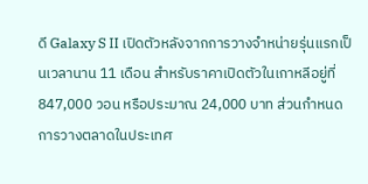ดี Galaxy S II เปิดตัวหลังจากการวางจำหน่ายรุ่นแรกเป็นเวลานาน 11 เดือน สำหรับราคาเปิดตัวในเกาหลีอยู่ที่ 847,000 วอน หรือประมาณ 24,000 บาท ส่วนกำหนดการวางตลาดในประเทศ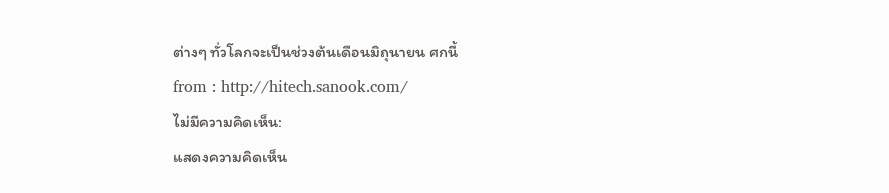ต่างๆ ทั่วโลกจะเป็นช่วงต้นเดือนมิถุนายน ศกนี้
from : http://hitech.sanook.com/
ไม่มีความคิดเห็น:
แสดงความคิดเห็น